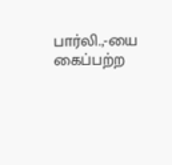பார்லி.,-யை கைப்பற்ற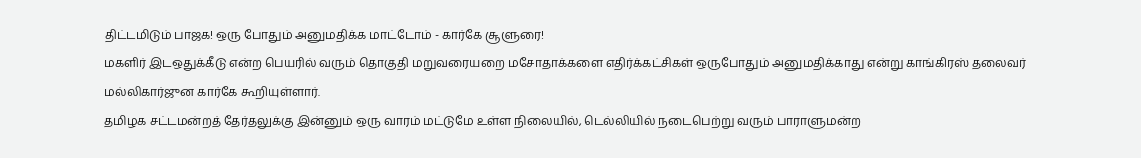திட்டமிடும் பாஜக! ஒரு போதும் அனுமதிக்க மாட்டோம் - கார்கே சூளுரை!
மகளிர் இடஒதுக்கீடு என்ற பெயரில் வரும் தொகுதி மறுவரையறை மசோதாக்களை எதிர்க்கட்சிகள் ஒருபோதும் அனுமதிக்காது என்று காங்கிரஸ் தலைவர் மல்லிகார்ஜுன கார்கே கூறியுள்ளார்.
தமிழக சட்டமன்றத் தேர்தலுக்கு இன்னும் ஒரு வாரம் மட்டுமே உள்ள நிலையில், டெல்லியில் நடைபெற்று வரும் பாராளுமன்ற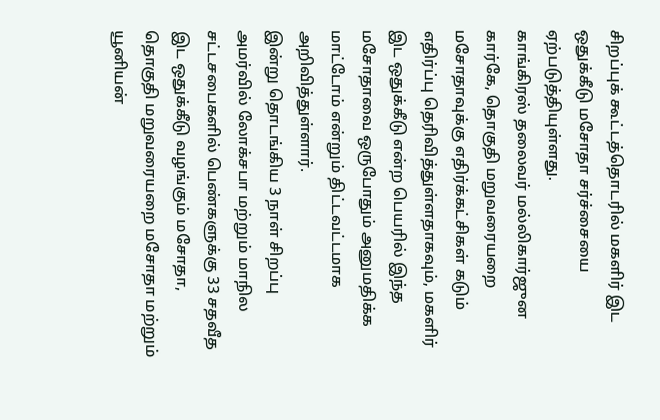சிறப்புக் கூட்டத்தொடரில் மகளிர் இட ஒதுக்கீடு மசோதா சர்ச்சையை ஏற்படுத்தியுள்ளது.
காங்கிரஸ் தலைவர் மல்லிகார்ஜுன கார்கே, தொகுதி மறுவரையறை மசோதாவுக்கு எதிர்க்கட்சிகள் கடும் எதிர்ப்பு தெரிவித்துள்ளதாகவும், மகளிர் இட ஒதுக்கீடு என்ற பெயரில் இந்த மசோதாவை ஒருபோதும் அனுமதிக்க மாட்டோம் என்றும் திட்டவட்டமாக அறிவித்துள்ளார்.
இன்று தொடங்கிய 3 நாள் சிறப்பு அமர்வில் லோக்சபா மற்றும் மாநில சட்டசபைகளில் பெண்களுக்கு 33 சதவீத இட ஒதுக்கீடு வழங்கும் மசோதா, தொகுதி மறுவரையறை மசோதா மற்றும் யூனியன்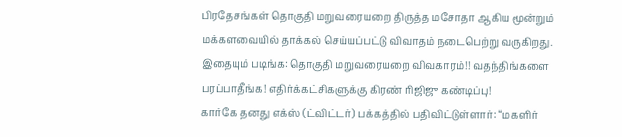பிரதேசங்கள் தொகுதி மறுவரையறை திருத்த மசோதா ஆகிய மூன்றும் மக்களவையில் தாக்கல் செய்யப்பட்டு விவாதம் நடைபெற்று வருகிறது.
இதையும் படிங்க: தொகுதி மறுவரையறை விவகாரம்!! வதந்திங்களை பரப்பாதீங்க! எதிர்க்கட்சிகளுக்கு கிரண் ரிஜிஜு கண்டிப்பு!
கார்கே தனது எக்ஸ் (ட்விட்டர்) பக்கத்தில் பதிவிட்டுள்ளார்: “மகளிர்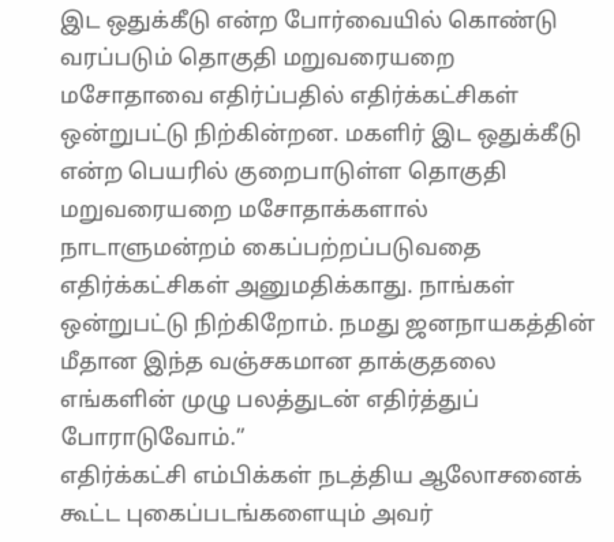இட ஒதுக்கீடு என்ற போர்வையில் கொண்டு வரப்படும் தொகுதி மறுவரையறை மசோதாவை எதிர்ப்பதில் எதிர்க்கட்சிகள் ஒன்றுபட்டு நிற்கின்றன. மகளிர் இட ஒதுக்கீடு என்ற பெயரில் குறைபாடுள்ள தொகுதி மறுவரையறை மசோதாக்களால் நாடாளுமன்றம் கைப்பற்றப்படுவதை எதிர்க்கட்சிகள் அனுமதிக்காது. நாங்கள் ஒன்றுபட்டு நிற்கிறோம். நமது ஜனநாயகத்தின் மீதான இந்த வஞ்சகமான தாக்குதலை எங்களின் முழு பலத்துடன் எதிர்த்துப் போராடுவோம்.”
எதிர்க்கட்சி எம்பிக்கள் நடத்திய ஆலோசனைக் கூட்ட புகைப்படங்களையும் அவர்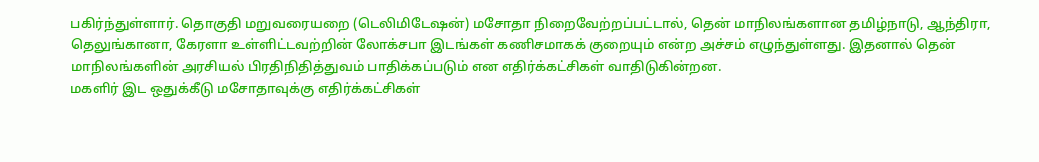பகிர்ந்துள்ளார். தொகுதி மறுவரையறை (டெலிமிடேஷன்) மசோதா நிறைவேற்றப்பட்டால், தென் மாநிலங்களான தமிழ்நாடு, ஆந்திரா, தெலுங்கானா, கேரளா உள்ளிட்டவற்றின் லோக்சபா இடங்கள் கணிசமாகக் குறையும் என்ற அச்சம் எழுந்துள்ளது. இதனால் தென் மாநிலங்களின் அரசியல் பிரதிநிதித்துவம் பாதிக்கப்படும் என எதிர்க்கட்சிகள் வாதிடுகின்றன.
மகளிர் இட ஒதுக்கீடு மசோதாவுக்கு எதிர்க்கட்சிகள்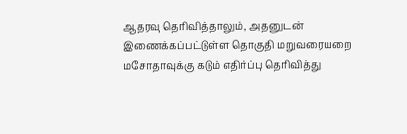ஆதரவு தெரிவித்தாலும், அதனுடன் இணைக்கப்பட்டுள்ள தொகுதி மறுவரையறை மசோதாவுக்கு கடும் எதிர்ப்பு தெரிவித்து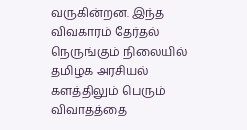வருகின்றன. இந்த விவகாரம் தேர்தல் நெருங்கும் நிலையில் தமிழக அரசியல் களத்திலும் பெரும் விவாதத்தை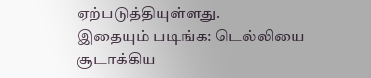ஏற்படுத்தியுள்ளது.
இதையும் படிங்க: டெல்லியை சூடாக்கிய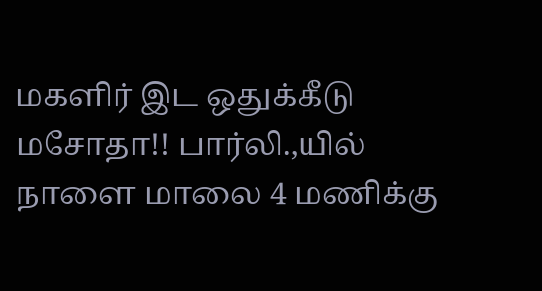மகளிர் இட ஒதுக்கீடு மசோதா!! பார்லி.,யில் நாளை மாலை 4 மணிக்கு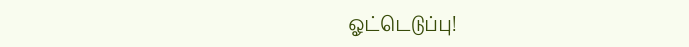ஓட்டெடுப்பு!